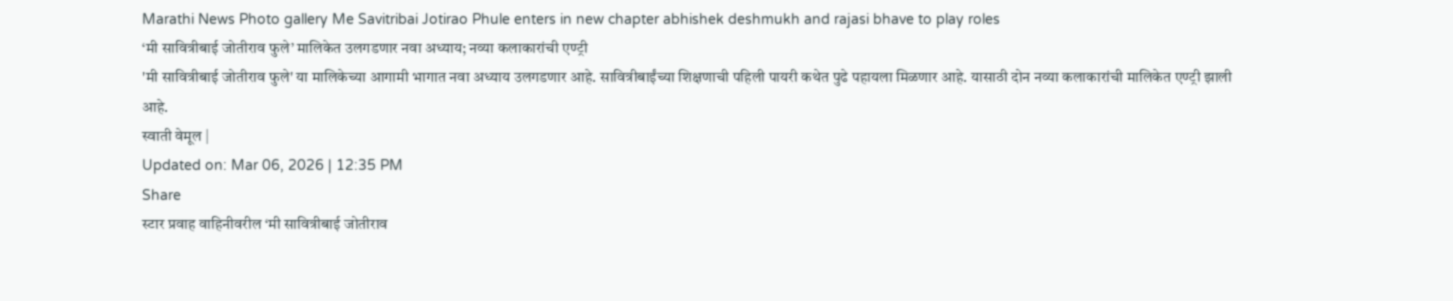Marathi News Photo gallery Me Savitribai Jotirao Phule enters in new chapter abhishek deshmukh and rajasi bhave to play roles
‘मी सावित्रीबाई जोतीराव फुले’ मालिकेत उलगडणार नवा अध्याय; नव्या कलाकारांची एण्ट्री
'मी सावित्रीबाई जोतीराव फुले' या मालिकेच्या आगामी भागात नवा अध्याय उलगडणार आहे. सावित्रीबाईंच्या शिक्षणाची पहिली पायरी कथेत पुढे पहायला मिळणार आहे. यासाठी दोन नव्या कलाकारांची मालिकेत एण्ट्री झाली आहे.
स्वाती वेमूल |
Updated on: Mar 06, 2026 | 12:35 PM
Share
स्टार प्रवाह वाहिनीवरील ‘मी सावित्रीबाई जोतीराव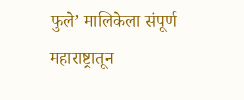फुले’ मालिकेला संपूर्ण महाराष्ट्रातून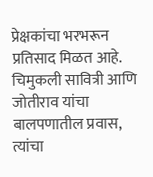प्रेक्षकांचा भरभरून प्रतिसाद मिळत आहे. चिमुकली सावित्री आणि जोतीराव यांचा बालपणातील प्रवास, त्यांचा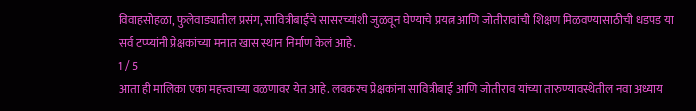विवाहसोहळा, फुलेवाड्यातील प्रसंग, सावित्रीबाईंचे सासरच्यांशी जुळवून घेण्याचे प्रयत्न आणि जोतीरावांची शिक्षण मिळवण्यासाठीची धडपड या सर्व टप्प्यांनी प्रेक्षकांच्या मनात खास स्थान निर्माण केलं आहे.
1 / 5
आता ही मालिका एका महत्त्वाच्या वळणावर येत आहे. लवकरच प्रेक्षकांना सावित्रीबाई आणि जोतीराव यांच्या तारुण्यावस्थेतील नवा अध्याय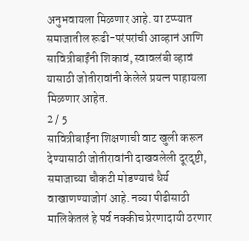अनुभवायला मिळणार आहे. या टप्प्यात समाजातील रूढी-परंपरांची आव्हानं आणि सावित्रीबाईंनी शिकावं, स्वावलंबी व्हावं यासाठी जोतीरावांनी केलेले प्रयत्न पाहायला मिळणार आहेत.
2 / 5
सावित्रीबाईंना शिक्षणाची वाट खुली करून देण्यासाठी जोतीरावांनी दाखवलेली दूरदृष्टी, समाजाच्या चौकटी मोडण्याचं धैर्य वाखाणण्याजोगं आहे. नव्या पीढीसाठी मालिकेतलं हे पर्व नक्कीच प्रेरणादायी ठरणार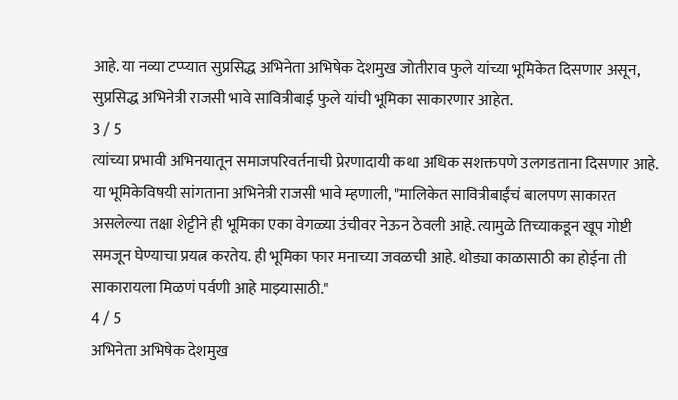आहे. या नव्या टप्प्यात सुप्रसिद्ध अभिनेता अभिषेक देशमुख जोतीराव फुले यांच्या भूमिकेत दिसणार असून, सुप्रसिद्ध अभिनेत्री राजसी भावे सावित्रीबाई फुले यांची भूमिका साकारणार आहेत.
3 / 5
त्यांच्या प्रभावी अभिनयातून समाजपरिवर्तनाची प्रेरणादायी कथा अधिक सशक्तपणे उलगडताना दिसणार आहे. या भूमिकेविषयी सांगताना अभिनेत्री राजसी भावे म्हणाली, "मालिकेत सावित्रीबाईंचं बालपण साकारत असलेल्या तक्षा शेट्टीने ही भूमिका एका वेगळ्या उंचीवर नेऊन ठेवली आहे. त्यामुळे तिच्याकडून खूप गोष्टी समजून घेण्याचा प्रयत्न करतेय. ही भूमिका फार मनाच्या जवळची आहे. थोड्या काळासाठी का होईना ती साकारायला मिळणं पर्वणी आहे माझ्यासाठी."
4 / 5
अभिनेता अभिषेक देशमुख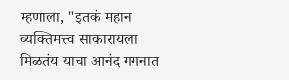म्हणाला, "इतकं महान व्यक्तिमत्त्व साकारायला मिळतंय याचा आनंद गगनात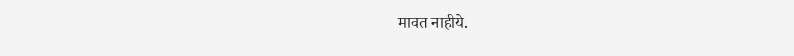मावत नाहीये.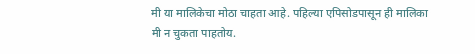मी या मालिकेचा मोठा चाहता आहे. पहिल्या एपिसोडपासून ही मालिका मी न चुकता पाहतोय.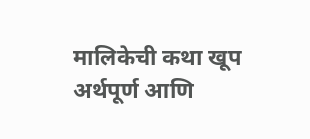मालिकेची कथा खूप अर्थपूर्ण आणि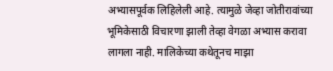अभ्यासपूर्वक लिहिलेली आहे. त्यामुळे जेव्हा जोतीरावांच्या भूमिकेसाठी विचारणा झाली तेव्हा वेगळा अभ्यास करावा लागला नाही. मालिकेच्या कथेतूनच माझा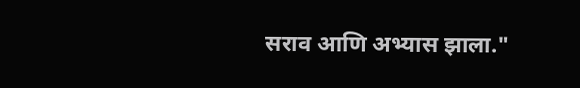सराव आणि अभ्यास झाला."